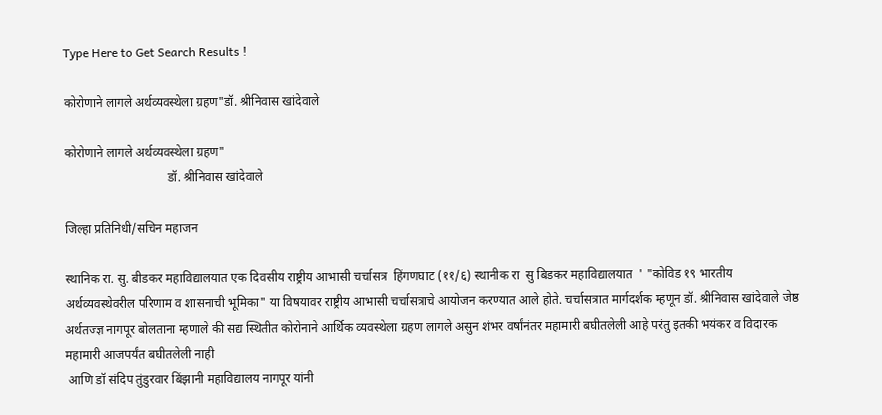Type Here to Get Search Results !

कोरोणाने लागले अर्थव्यवस्थेला ग्रहण"डॉ. श्रीनिवास खांदेवाले

कोरोणाने लागले अर्थव्यवस्थेला ग्रहण"
                                 डॉ. श्रीनिवास खांदेवाले

जिल्हा प्रतिनिधी/सचिन महाजन

स्थानिक रा. सु. बीडकर महाविद्यालयात एक दिवसीय राष्ट्रीय आभासी चर्चासत्र  हिंगणघाट (११/६) स्थानीक रा  सु बिडकर महाविद्यालयात  ' "कोविड १९ भारतीय अर्थव्यवस्थेवरील परिणाम व शासनाची भूमिका" या विषयावर राष्ट्रीय आभासी चर्चासत्राचे आयोजन करण्यात आले होते. चर्चासत्रात मार्गदर्शक म्हणून डॉ. श्रीनिवास खांदेवाले जेष्ठ अर्थतज्ज्ञ नागपूर बोलताना म्हणाले की सद्य स्थितीत कोरोनाने आर्थिक व्यवस्थेला ग्रहण लागले असुन शंभर वर्षांनंतर महामारी बघीतलेली आहे परंतु इतकी भयंकर व विदारक महामारी आजपर्यंत बघीतलेली नाही
 आणि डॉ संदिप तुंडुरवार बिंझानी महाविद्यालय नागपूर यांनी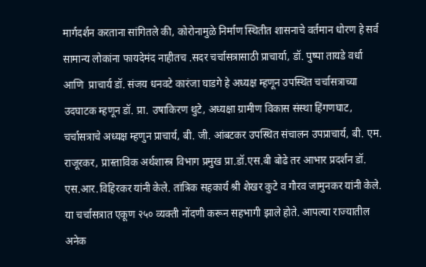मार्गदर्शन करताना सांगितले की, कोरोनामुळे निर्माण स्थितीत शासनाचे वर्तमान धोरण हे सर्व सामान्य लोकांना फायदेमंद नाहीतच .सदर चर्चासत्रासाठी प्राचार्या, डॉ. पुष्पा तायडे वर्धा आणि  प्राचार्य डॉ. संजय धनवटे कारंजा घाडगे हे अध्यक्ष म्हणून उपस्थित चर्चासत्राच्या उदघाटक म्हणून डॉ. प्रा. उषाकिरण थुटे, अध्यक्षा ग्रामीण विकास संस्था हिंगणघाट, चर्चासत्राचे अध्यक्ष म्हणुन प्राचार्य, बी. जी. आंबटकर उपस्थित संचालन उपप्राचार्य, बी. एम. राजूरकर, प्रास्ताविक अर्थशास्त्र विभाग प्रमुख प्रा.डॉ.एस.बी बोढे तर आभार प्रदर्शन डॉ. एस.आर.विहिरकर यांनी केले. तांत्रिक सहकार्य श्री शेखर कुटे व गौरव जामुनकर यांनी केले.
या चर्चासत्रात एकूण २५० व्यक्ती नोंदणी करून सहभागी झाले होते. आपल्या राज्यातील अनेक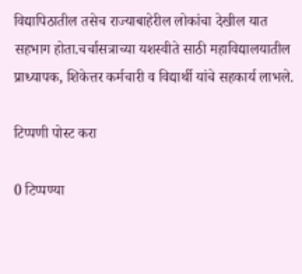विद्यापिठातील तसेच राज्याबाहेरील लोकांचा देखील यात सहभाग होता.चर्चासत्राच्या यशस्वीते साठी महाविद्यालयातील प्राध्यापक, शिकेत्तर कर्मचारी व विद्यार्थी यांचे सहकार्य लाभले.

टिप्पणी पोस्ट करा

0 टिप्पण्या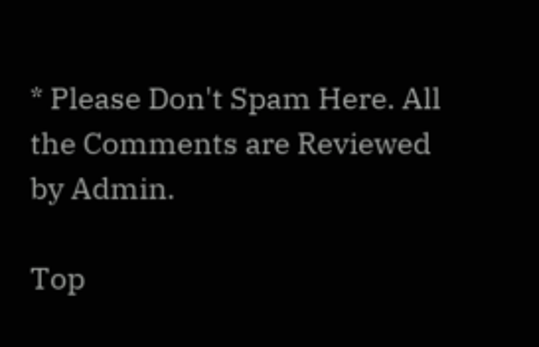* Please Don't Spam Here. All the Comments are Reviewed by Admin.

Top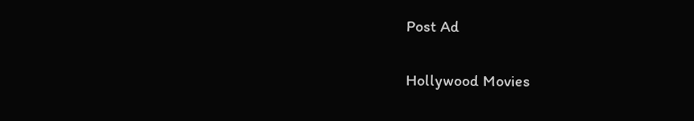Post Ad

Hollywood Movies